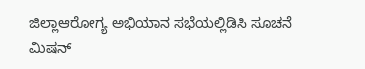ಜಿಲ್ಲಾಆರೋಗ್ಯ ಅಭಿಯಾನ ಸಭೆಯಲ್ಲಿಡಿಸಿ ಸೂಚನೆ
ಮಿಷನ್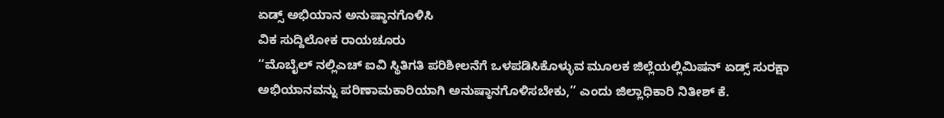ಏಡ್ಸ್ ಅಭಿಯಾನ ಅನುಷ್ಠಾನಗೊಳಿಸಿ
ವಿಕ ಸುದ್ದಿಲೋಕ ರಾಯಚೂರು
‘‘ಮೊಬೈಲ್ ನಲ್ಲಿಎಚ್ ಐವಿ ಸ್ಥಿತಿಗತಿ ಪರಿಶೀಲನೆಗೆ ಒಳಪಡಿಸಿಕೊಳ್ಳುವ ಮೂಲಕ ಜಿಲ್ಲೆಯಲ್ಲಿಮಿಷನ್ ಏಡ್ಸ್ ಸುರಕ್ಷಾ ಅಭಿಯಾನವನ್ನು ಪರಿಣಾಮಕಾರಿಯಾಗಿ ಅನುಷ್ಠಾನಗೊಳಿಸಬೇಕು,’’ ಎಂದು ಜಿಲ್ಲಾಧಿಕಾರಿ ನಿತೀಶ್ ಕೆ.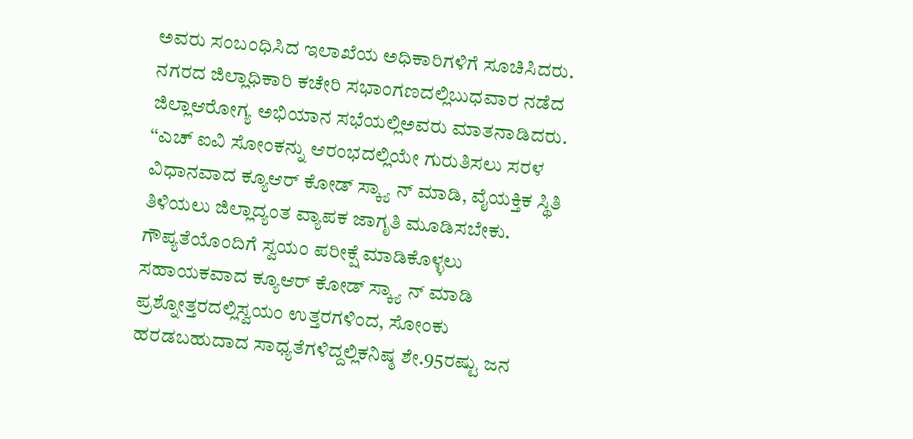ಅವರು ಸಂಬಂಧಿಸಿದ ಇಲಾಖೆಯ ಅಧಿಕಾರಿಗಳಿಗೆ ಸೂಚಿಸಿದರು.
ನಗರದ ಜಿಲ್ಲಾಧಿಕಾರಿ ಕಚೇರಿ ಸಭಾಂಗಣದಲ್ಲಿಬುಧವಾರ ನಡೆದ ಜಿಲ್ಲಾಆರೋಗ್ಯ ಅಭಿಯಾನ ಸಭೆಯಲ್ಲಿಅವರು ಮಾತನಾಡಿದರು.
‘‘ಎಚ್ ಐವಿ ಸೋಂಕನ್ನು ಆರಂಭದಲ್ಲಿಯೇ ಗುರುತಿಸಲು ಸರಳ ವಿಧಾನವಾದ ಕ್ಯೂಆರ್ ಕೋಡ್ ಸ್ಕ್ಯಾ ನ್ ಮಾಡಿ, ವೈಯಕ್ತಿಕ ಸ್ಥಿತಿ ತಿಳಿಯಲು ಜಿಲ್ಲಾದ್ಯಂತ ವ್ಯಾಪಕ ಜಾಗೃತಿ ಮೂಡಿಸಬೇಕು. ಗೌಪ್ಯತೆಯೊಂದಿಗೆ ಸ್ವಯಂ ಪರೀಕ್ಷೆ ಮಾಡಿಕೊಳ್ಳಲು ಸಹಾಯಕವಾದ ಕ್ಯೂಆರ್ ಕೋಡ್ ಸ್ಕ್ಯಾ ನ್ ಮಾಡಿ ಪ್ರಶ್ನೋತ್ತರದಲ್ಲಿಸ್ವಯಂ ಉತ್ತರಗಳಿಂದ, ಸೋಂಕು ಹರಡಬಹುದಾದ ಸಾಧ್ಯತೆಗಳಿದ್ದಲ್ಲಿಕನಿಷ್ಠ ಶೇ.95ರಷ್ಟು ಜನ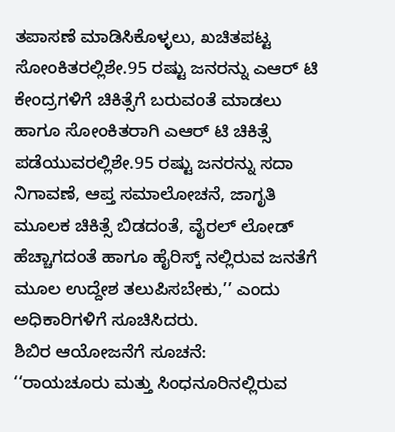ತಪಾಸಣೆ ಮಾಡಿಸಿಕೊಳ್ಳಲು, ಖಚಿತಪಟ್ಟ ಸೋಂಕಿತರಲ್ಲಿಶೇ.95 ರಷ್ಟು ಜನರನ್ನು ಎಆರ್ ಟಿ ಕೇಂದ್ರಗಳಿಗೆ ಚಿಕಿತ್ಸೆಗೆ ಬರುವಂತೆ ಮಾಡಲು ಹಾಗೂ ಸೋಂಕಿತರಾಗಿ ಎಆರ್ ಟಿ ಚಿಕಿತ್ಸೆ ಪಡೆಯುವರಲ್ಲಿಶೇ.95 ರಷ್ಟು ಜನರನ್ನು ಸದಾ ನಿಗಾವಣೆ, ಆಪ್ತ ಸಮಾಲೋಚನೆ, ಜಾಗೃತಿ ಮೂಲಕ ಚಿಕಿತ್ಸೆ ಬಿಡದಂತೆ, ವೈರಲ್ ಲೋಡ್ ಹೆಚ್ಚಾಗದಂತೆ ಹಾಗೂ ಹೈರಿಸ್ಕ್ ನಲ್ಲಿರುವ ಜನತೆಗೆ ಮೂಲ ಉದ್ದೇಶ ತಲುಪಿಸಬೇಕು,’’ ಎಂದು ಅಧಿಕಾರಿಗಳಿಗೆ ಸೂಚಿಸಿದರು.
ಶಿಬಿರ ಆಯೋಜನೆಗೆ ಸೂಚನೆ:
‘‘ರಾಯಚೂರು ಮತ್ತು ಸಿಂಧನೂರಿನಲ್ಲಿರುವ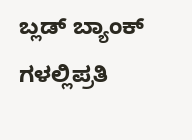ಬ್ಲಡ್ ಬ್ಯಾಂಕ್ ಗಳಲ್ಲಿಪ್ರತಿ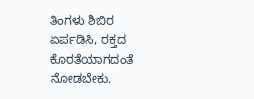ತಿಂಗಳು ಶಿಬಿರ ಏರ್ಪಡಿಸಿ, ರಕ್ತದ ಕೊರತೆಯಾಗದಂತೆ ನೋಡಬೇಕು.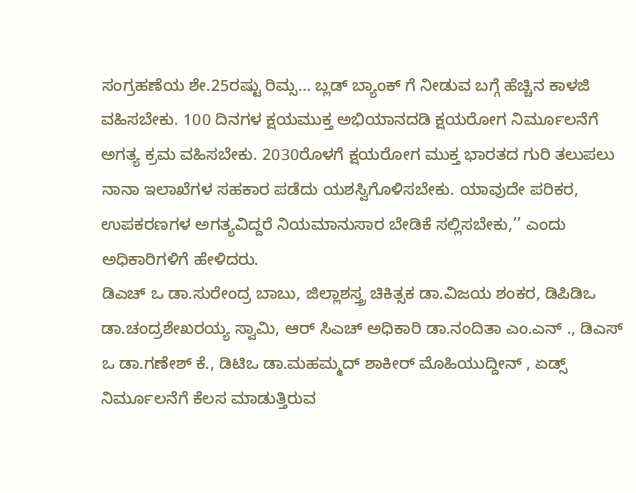ಸಂಗ್ರಹಣೆಯ ಶೇ.25ರಷ್ಟು ರಿಮ್ಸ… ಬ್ಲಡ್ ಬ್ಯಾಂಕ್ ಗೆ ನೀಡುವ ಬಗ್ಗೆ ಹೆಚ್ಚಿನ ಕಾಳಜಿ ವಹಿಸಬೇಕು. 100 ದಿನಗಳ ಕ್ಷಯಮುಕ್ತ ಅಭಿಯಾನದಡಿ ಕ್ಷಯರೋಗ ನಿರ್ಮೂಲನೆಗೆ ಅಗತ್ಯ ಕ್ರಮ ವಹಿಸಬೇಕು. 2030ರೊಳಗೆ ಕ್ಷಯರೋಗ ಮುಕ್ತ ಭಾರತದ ಗುರಿ ತಲುಪಲು ನಾನಾ ಇಲಾಖೆಗಳ ಸಹಕಾರ ಪಡೆದು ಯಶಸ್ವಿಗೊಳಿಸಬೇಕು. ಯಾವುದೇ ಪರಿಕರ, ಉಪಕರಣಗಳ ಅಗತ್ಯವಿದ್ದರೆ ನಿಯಮಾನುಸಾರ ಬೇಡಿಕೆ ಸಲ್ಲಿಸಬೇಕು,’’ ಎಂದು ಅಧಿಕಾರಿಗಳಿಗೆ ಹೇಳಿದರು.
ಡಿಎಚ್ ಒ ಡಾ.ಸುರೇಂದ್ರ ಬಾಬು, ಜಿಲ್ಲಾಶಸ್ತ್ರ ಚಿಕಿತ್ಸಕ ಡಾ.ವಿಜಯ ಶಂಕರ, ಡಿಪಿಡಿಒ ಡಾ.ಚಂದ್ರಶೇಖರಯ್ಯ ಸ್ವಾಮಿ, ಆರ್ ಸಿಎಚ್ ಅಧಿಕಾರಿ ಡಾ.ನಂದಿತಾ ಎಂ.ಎನ್ ., ಡಿಎಸ್ ಒ ಡಾ.ಗಣೇಶ್ ಕೆ., ಡಿಟಿಒ ಡಾ.ಮಹಮ್ಮದ್ ಶಾಕೀರ್ ಮೊಹಿಯುದ್ದೀನ್ , ಏಡ್ಸ್ ನಿರ್ಮೂಲನೆಗೆ ಕೆಲಸ ಮಾಡುತ್ತಿರುವ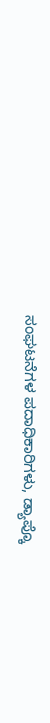ಸಂಘಟನೆಗಳ ಪದಾಧಿಕಾರಿಗಳು, ಡ್ಯಾಪ್ಕೊ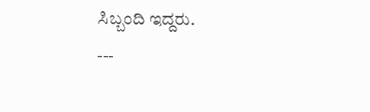ಸಿಬ್ಬಂದಿ ಇದ್ದರು.
---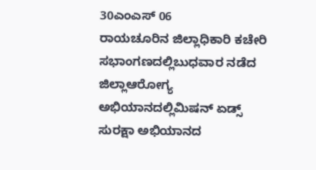30ಎಂಎಸ್ 06
ರಾಯಚೂರಿನ ಜಿಲ್ಲಾಧಿಕಾರಿ ಕಚೇರಿ ಸಭಾಂಗಣದಲ್ಲಿಬುಧವಾರ ನಡೆದ ಜಿಲ್ಲಾಆರೋಗ್ಯ ಅಭಿಯಾನದಲ್ಲಿಮಿಷನ್ ಏಡ್ಸ್ ಸುರಕ್ಷಾ ಅಭಿಯಾನದ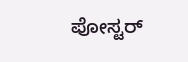ಪೋಸ್ಟರ್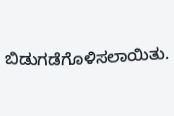ಬಿಡುಗಡೆಗೊಳಿಸಲಾಯಿತು.